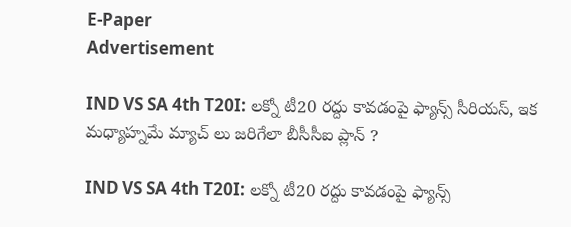E-Paper
Advertisement

IND VS SA 4th T20I: ల‌క్నో టీ20 ర‌ద్దు కావ‌డంపై ఫ్యాన్స్ సీరియ‌స్‌, ఇక మధ్యాహ్నమే మ్యాచ్ లు జ‌రిగేలా బీసీసీఐ ప్లాన్ ?

IND VS SA 4th T20I: ల‌క్నో టీ20 ర‌ద్దు కావ‌డంపై ఫ్యాన్స్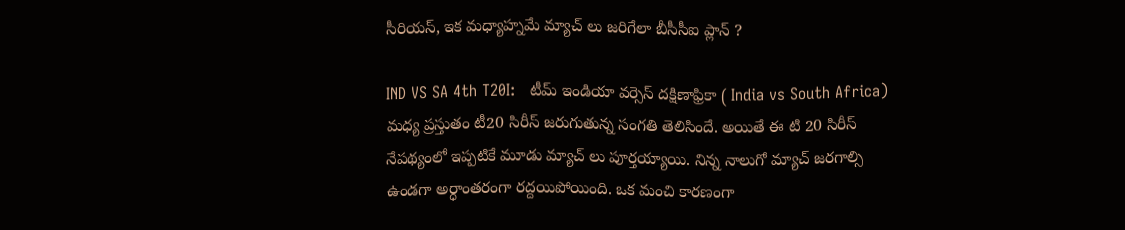సీరియ‌స్‌, ఇక మధ్యాహ్నమే మ్యాచ్ లు జ‌రిగేలా బీసీసీఐ ప్లాన్ ?

IND VS SA 4th T20I:   టీమ్ ఇండియా వర్సెస్ దక్షిణాఫ్రికా ( India vs South Africa) మధ్య ప్రస్తుతం టీ20 సిరీస్ జరుగుతున్న సంగతి తెలిసిందే. అయితే ఈ టి 20 సిరీస్ నేపథ్యంలో ఇప్పటికే మూడు మ్యాచ్ లు పూర్తయ్యాయి. నిన్న నాలుగో మ్యాచ్ జరగాల్సి ఉండగా అర్ధాంతరంగా రద్దయిపోయింది. ఒక మంచి కారణంగా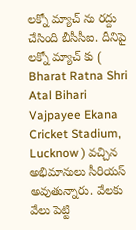లక్నో మ్యాచ్ ను రద్దు చేసింది బీసీసీఐ. దీనిపై లక్నో మ్యాచ్ కు ( Bharat Ratna Shri Atal Bihari Vajpayee Ekana Cricket Stadium, Lucknow ) వచ్చిన అభిమానులు సీరియస్ అవుతున్నారు. వేలకు వేలు పెట్టి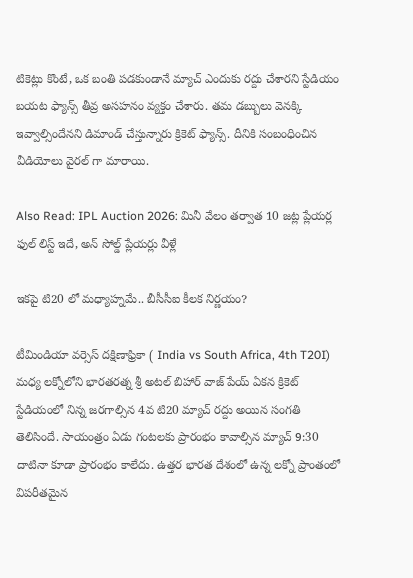టికెట్లు కొంటే, ఒక బంతి పడకుండానే మ్యాచ్ ఎందుకు రద్దు చేశారని స్టేడియం బయట ఫ్యాన్స్ తీవ్ర అసహనం వ్యక్తం చేశారు. త‌మ డ‌బ్బులు వెన‌క్కి ఇవ్వాల్సిందేన‌ని డిమాండ్ చేస్తున్నారు క్రికెట్ ఫ్యాన్స్‌. దీనికి సంబంధించిన వీడియోలు వైరల్ గా మారాయి.

Also Read: IPL Auction 2026: మినీ వేలం త‌ర్వాత 10 జ‌ట్ల ప్లేయ‌ర్ల ఫుల్ లిస్ట్ ఇదే, అన్ సోల్డ్ ప్లేయ‌ర్లు వీళ్లే

ఇకపై టి20 లో మధ్యాహ్నమే.. బీసీసీఐ కీలక నిర్ణయం?

టీమిండియా వర్సెస్ దక్షిణాఫ్రికా ( India vs South Africa, 4th T20I) మధ్య లక్నోలోని భారతరత్న శ్రీ అటల్ బిహార్ వాజ్ పేయ్‌ ఏకన క్రికెట్ స్టేడియంలో నిన్న జరగాల్సిన 4వ టి20 మ్యాచ్ రద్దు అయిన సంగతి తెలిసిందే. సాయంత్రం ఏడు గంటలకు ప్రారంభం కావాల్సిన మ్యాచ్ 9:30 దాటినా కూడా ప్రారంభం కాలేదు. ఉత్తర భారత దేశంలో ఉన్న లక్నో ప్రాంతంలో విపరీతమైన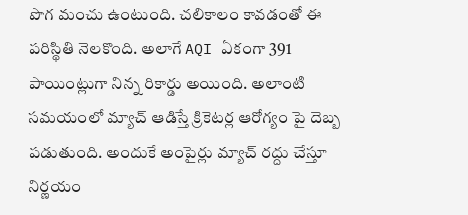పొగ మంచు ఉంటుంది. చలికాలం కావడంతో ఈ పరిస్థితి నెలకొంది. అలాగే AQI ఏకంగా 391 పాయింట్లుగా నిన్న రికార్డు అయింది. అలాంటి సమయంలో మ్యాచ్ ఆడిస్తే క్రికెటర్ల ఆరోగ్యం పై దెబ్బ పడుతుంది. అందుకే అంపైర్లు మ్యాచ్ రద్దు చేస్తూ నిర్ణయం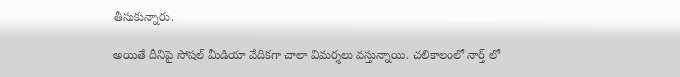తీసుకున్నారు.

అయితే దీనిపై సోషల్ మీడియా వేదికగా చాలా విమర్శలు వస్తున్నాయి. చలికాలంలో నార్త్ లో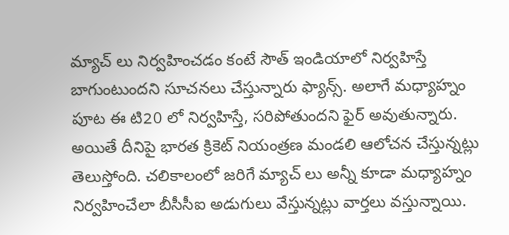మ్యాచ్ లు నిర్వహించడం కంటే సౌత్ ఇండియాలో నిర్వహిస్తే బాగుంటుందని సూచనలు చేస్తున్నారు ఫ్యాన్స్. అలాగే మధ్యాహ్నం పూట ఈ టి20 లో నిర్వహిస్తే, సరిపోతుందని ఫైర్ అవుతున్నారు. అయితే దీనిపై భారత క్రికెట్ నియంత్రణ మండలి ఆలోచన చేస్తున్నట్లు తెలుస్తోంది. చలికాలంలో జరిగే మ్యాచ్ లు అన్నీ కూడా మధ్యాహ్నం నిర్వహించేలా బీసీసీఐ అడుగులు వేస్తున్నట్లు వార్తలు వస్తున్నాయి.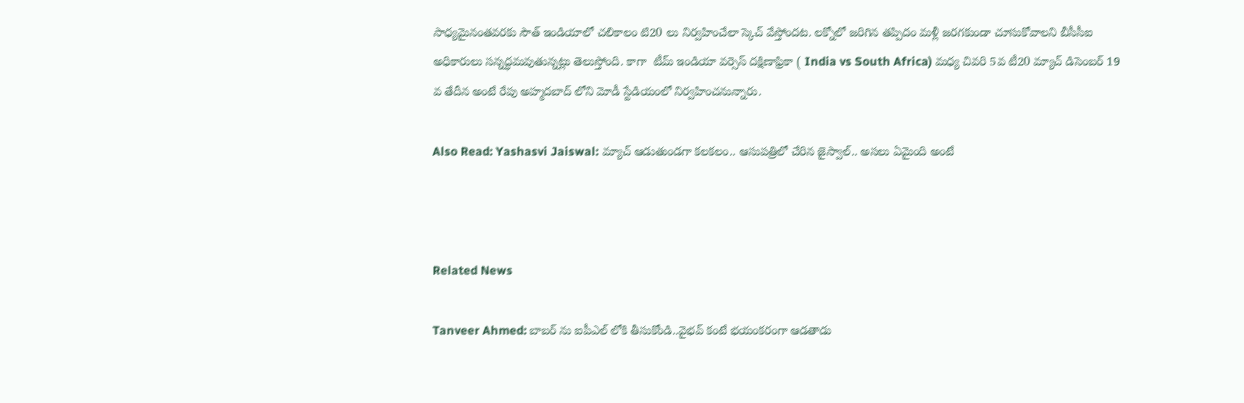సాధ్యమైనంతవరకు సౌత్ ఇండియాలో చలికాలం టి20 లు నిర్వహించేలా స్కెచ్ వేస్తోందట. లక్నోలో జరిగిన తప్పిదం మళ్లీ జరగకుండా చూసుకోవాలని బీసీసీఐ అధికారులు సన్నద్ధమవుతున్నట్లు తెలుస్తోంది. కాగా  టీమ్ ఇండియా వర్సెస్ దక్షిణాఫ్రికా ( India vs South Africa) మధ్య చివ‌రి 5వ టీ20 మ్యాచ్ డిసెంబ‌ర్ 19 వ తేదీన అంటే రేపు అహ్మ‌ద‌బాద్ లోని మోడీ స్టేడియంలో నిర్వ‌హించ‌నున్నారు.

Also Read: Yashasvi Jaiswal: మ్యాచ్ ఆడుతుండగా కలకలం.. ఆసుపత్రిలో చేరిన జైస్వాల్.. అసలు ఏమైంది అంటే



Related News

Tanveer Ahmed: బాబ‌ర్ ను ఐపీఎల్ లోకి తీసుకోండి..వైభ‌వ్ కంటే భ‌యంక‌రంగా ఆడ‌తాడు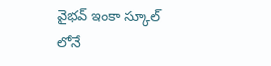వైభ‌వ్ ఇంకా స్కూల్ లోనే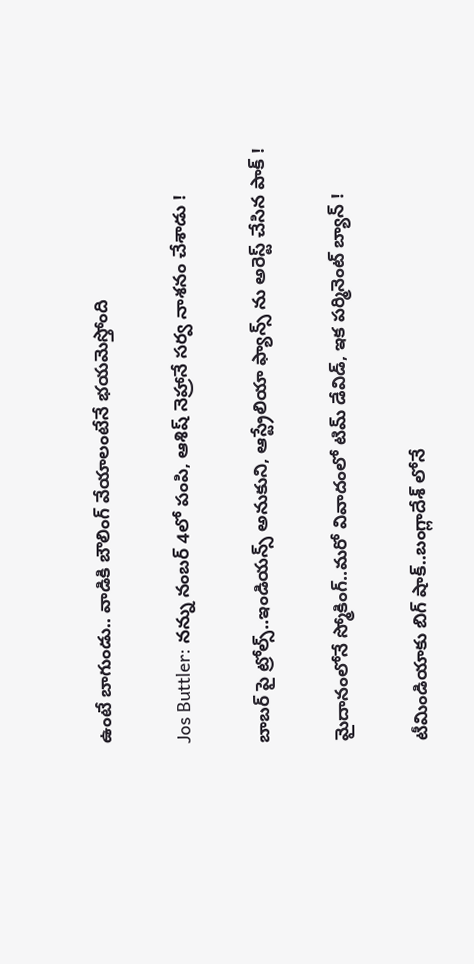ఉంటే బాగుండు.. వాడికి బౌలింగ్ వేయాలంటేనే భ‌య‌మెస్తోంది

Jos Buttler: న‌న్ను నంబ‌ర్ 4లో పంపి, ఆశిష్ నెహ్రానే స‌ర్వ నాశ‌నం చేశాడు !

బాబ‌ర్ పై ట్రోల్స్‌..ఇండియ‌న్స్ అనుకుని, ఆస్ట్రేలియా ఫ్యాన్స్ ను అరెస్ట్ చేసిన పాక్ !

మైదానంలోనే స్మోకింగ్..మ‌రో వివాదంలో టిమ్ డేవిడ్, ఇక ప‌ర్మినెంట్ బ్యాన్ !

టీమిండియాకు బిగ్ షాక్‌..బంగ్లాదేశ్ లోనే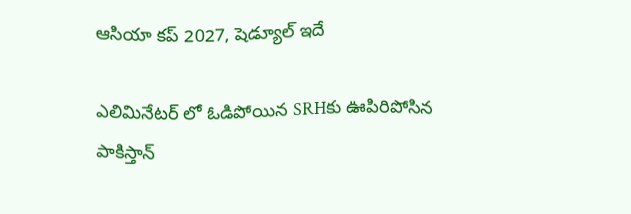ఆసియా కప్ 2027, షెడ్యూల్ ఇదే

ఎలిమినేట‌ర్ లో ఓడిపోయిన‌ SRHకు ఊపిరిపోసిన పాకిస్తాన్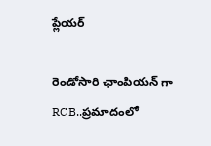ప్లేయ‌ర్

రెండోసారి ఛాంపియ‌న్ గా RCB..ప్ర‌మాదంలో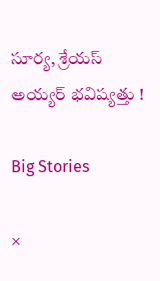సూర్య‌, శ్రేయ‌స్ అయ్య‌ర్ భ‌విష్య‌త్తు !

Big Stories

×